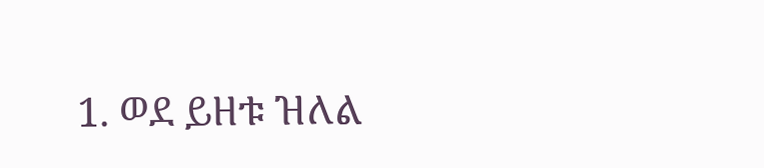1. ወደ ይዘቱ ዝለል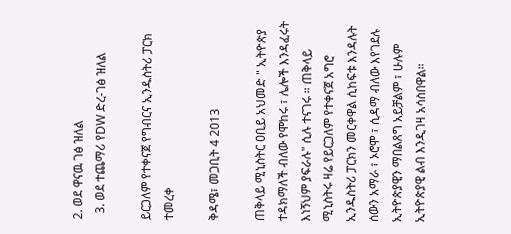2. ወደ ዋናዉ ገፅ ዝለል
  3. ወደ ተጨማሪ የDW ድረ-ገፅ ዝለል

ይርጋለም የተቀናጀ የግብርና ኢንዱስትሪ ፓርክ ተመረቀ

ቅዳሜ፣ መጋቢት 4 2013

ጠቅላይ ሚኒስትር ዐቢይ አህመድ " ኢትዮጵያ ተዳክማለች ብለው የሞከሩ ፣ ሌሎች እንዳፈሩት እነኝህም ያፍራሉ" ሲሉ ተናገሩ ። ጠቅላይ ሚኒስትሩ ዛሬ የይርጋለም የተቀናጀ አግሮ ኢንዱስትሪ ፓርክን መርቀዋል ሲከፍቱ እንዳሉት ሰውን አማራ ፣ ኦሮሞ ፣ ሲዳማ ብለው እየገደሉ ኢትዮጵያዊን ማበልጸግ አይቻልም ፣ ሁሉም ኢትዮጵያዊ ልብ እንዲገዛ አሳስበዋል።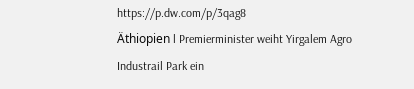https://p.dw.com/p/3qag8
Äthiopien l Premierminister weiht Yirgalem Agro Industrail Park ein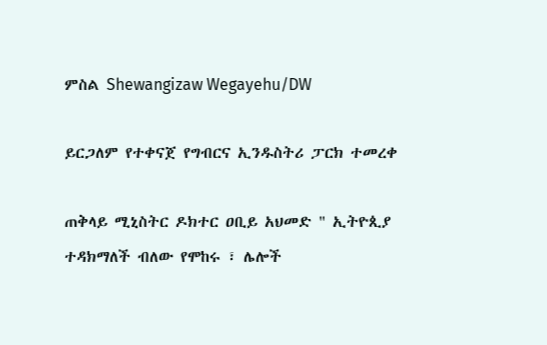ምስል Shewangizaw Wegayehu/DW

ይርጋለም የተቀናጀ የግብርና ኢንዱስትሪ ፓርክ ተመረቀ

ጠቅላይ ሚኒስትር ዶክተር ዐቢይ አህመድ " ኢትዮጲያ ተዳክማለች ብለው የሞከሩ ፣ ሌሎች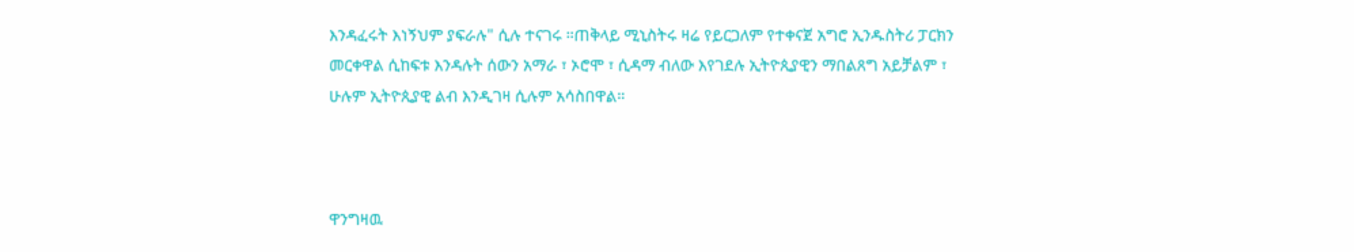እንዳፈሩት እነኝህም ያፍራሉ" ሲሉ ተናገሩ ።ጠቅላይ ሚኒስትሩ ዛሬ የይርጋለም የተቀናጀ አግሮ ኢንዱስትሪ ፓርክን መርቀዋል ሲከፍቱ እንዳሉት ሰውን አማራ ፣ ኦሮሞ ፣ ሲዳማ ብለው እየገደሉ ኢትዮጲያዊን ማበልጸግ አይቻልም ፣ ሁሉም ኢትዮጲያዊ ልብ እንዲገዛ ሲሉም አሳስበዋል።



ዋንግዛዉ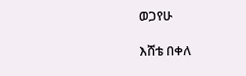ወጋየሁ

እሸቴ በቀለ